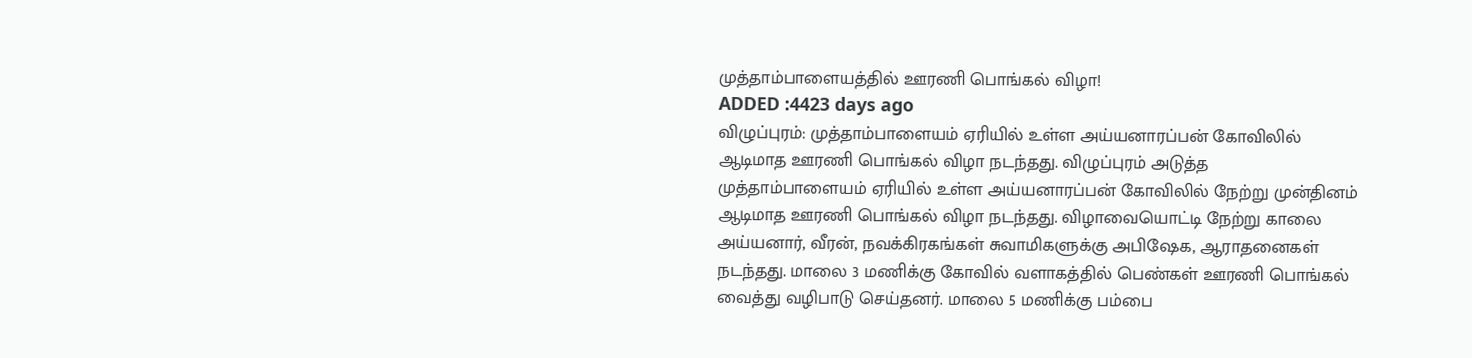முத்தாம்பாளையத்தில் ஊரணி பொங்கல் விழா!
ADDED :4423 days ago
விழுப்புரம்: முத்தாம்பாளையம் ஏரியில் உள்ள அய்யனாரப்பன் கோவிலில் ஆடிமாத ஊரணி பொங்கல் விழா நடந்தது. விழுப்புரம் அடுத்த முத்தாம்பாளையம் ஏரியில் உள்ள அய்யனாரப்பன் கோவிலில் நேற்று முன்தினம் ஆடிமாத ஊரணி பொங்கல் விழா நடந்தது. விழாவையொட்டி நேற்று காலை அய்யனார், வீரன், நவக்கிரகங்கள் சுவாமிகளுக்கு அபிஷேக, ஆராதனைகள் நடந்தது. மாலை 3 மணிக்கு கோவில் வளாகத்தில் பெண்கள் ஊரணி பொங்கல் வைத்து வழிபாடு செய்தனர். மாலை 5 மணிக்கு பம்பை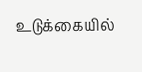உடுக்கையில்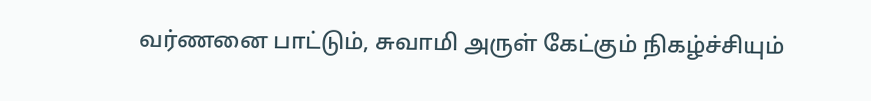வர்ணனை பாட்டும், சுவாமி அருள் கேட்கும் நிகழ்ச்சியும்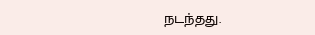நடந்தது.